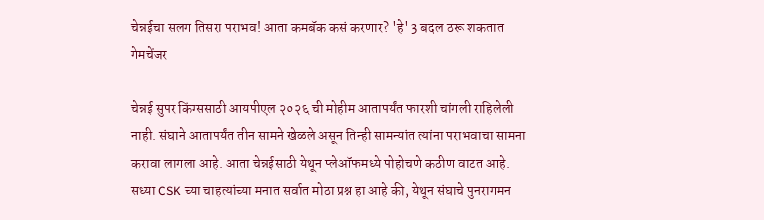चेन्नईचा सलग तिसरा पराभव! आता कमबॅक कसं करणार? 'हे' 3 बदल ठरू शकतात गेमचेंजर

चेन्नई सुपर किंग्ससाठी आयपीएल २०२६ ची मोहीम आतापर्यंत फारशी चांगली राहिलेली नाही. संघाने आतापर्यंत तीन सामने खेळले असून तिन्ही सामन्यांत त्यांना पराभवाचा सामना करावा लागला आहे. आता चेन्नईसाठी येथून प्लेऑफमध्ये पोहोचणे कठीण वाटत आहे. सध्या CSK च्या चाहत्यांच्या मनात सर्वात मोठा प्रश्न हा आहे की, येथून संघाचे पुनरागमन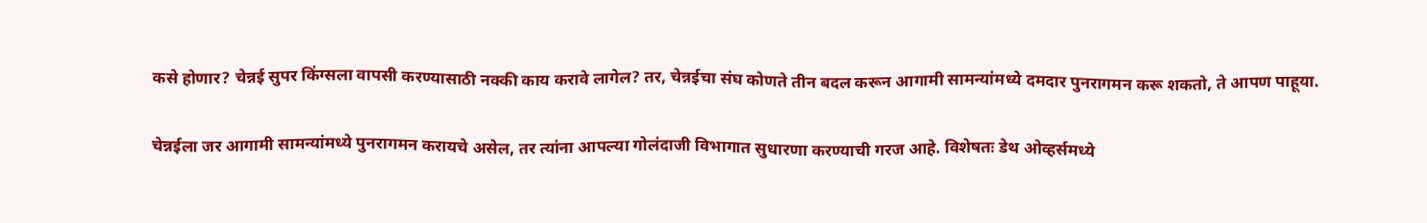कसे होणार? चेन्नई सुपर किंग्सला वापसी करण्यासाठी नक्की काय करावे लागेल? तर, चेन्नईचा संघ कोणते तीन बदल करून आगामी सामन्यांमध्ये दमदार पुनरागमन करू शकतो, ते आपण पाहूया.

चेन्नईला जर आगामी सामन्यांमध्ये पुनरागमन करायचे असेल, तर त्यांना आपल्या गोलंदाजी विभागात सुधारणा करण्याची गरज आहे. विशेषतः डेथ ओव्हर्समध्ये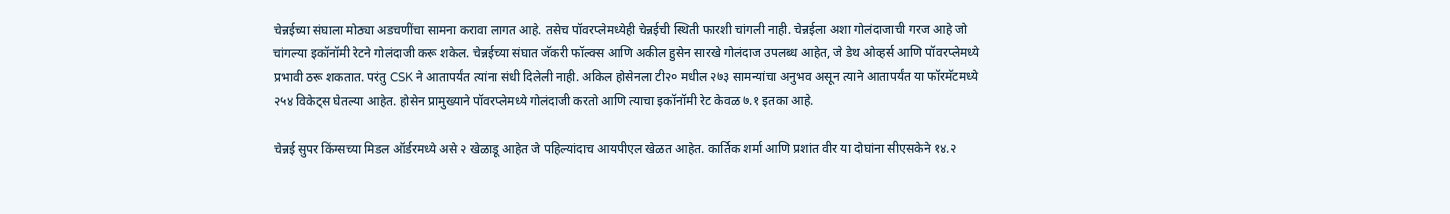चेन्नईच्या संघाला मोठ्या अडचणींचा सामना करावा लागत आहे. तसेच पॉवरप्लेमध्येही चेन्नईची स्थिती फारशी चांगली नाही. चेन्नईला अशा गोलंदाजाची गरज आहे जो चांगल्या इकॉनॉमी रेटने गोलंदाजी करू शकेल. चेन्नईच्या संघात जॅकरी फॉल्क्स आणि अकील हुसेन सारखे गोलंदाज उपलब्ध आहेत, जे डेथ ओव्हर्स आणि पॉवरप्लेमध्ये प्रभावी ठरू शकतात. परंतु CSK ने आतापर्यंत त्यांना संधी दिलेली नाही. अकिल होसेनला टी२० मधील २७३ सामन्यांचा अनुभव असून त्याने आतापर्यंत या फॉरमॅटमध्ये २५४ विकेट्स घेतल्या आहेत. होसेन प्रामुख्याने पॉवरप्लेमध्ये गोलंदाजी करतो आणि त्याचा इकॉनॉमी रेट केवळ ७.१ इतका आहे.

चेन्नई सुपर किंग्सच्या मिडल ऑर्डरमध्ये असे २ खेळाडू आहेत जे पहिल्यांदाच आयपीएल खेळत आहेत. कार्तिक शर्मा आणि प्रशांत वीर या दोघांना सीएसकेने १४.२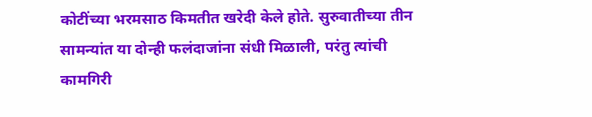कोटींच्या भरमसाठ किमतीत खरेदी केले होते. सुरुवातीच्या तीन सामन्यांत या दोन्ही फलंदाजांना संधी मिळाली, परंतु त्यांची कामगिरी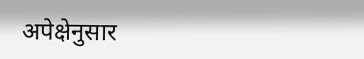अपेक्षेनुसार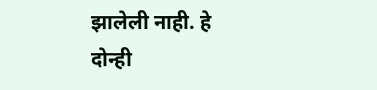झालेली नाही. हे दोन्ही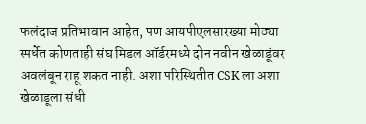फलंदाज प्रतिभावान आहेत, पण आयपीएलसारख्या मोठ्या स्पर्धेत कोणताही संघ मिडल ऑर्डरमध्ये दोन नवीन खेळाडूंवर अवलंबून राहू शकत नाही. अशा परिस्थितीत CSK ला अशा खेळाडूला संधी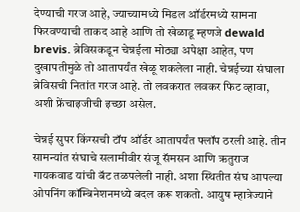देण्याची गरज आहे, ज्याच्यामध्ये मिडल ऑर्डरमध्ये सामना फिरवण्याची ताकद आहे आणि तो खेळाडू म्हणजे dewald brevis. ब्रेविसकडून चेन्नईला मोठ्या अपेक्षा आहेत, पण दुखापतीमुळे तो आतापर्यंत खेळू शकलेला नाही. चेन्नईच्या संघाला ब्रेविसची नितांत गरज आहे. तो लवकरात लवकर फिट व्हावा, अशी फ्रेंचाइजीची इच्छा असेल.

चेन्नई सुपर किंग्सची टॉप ऑर्डर आतापर्यंत फ्लॉप ठरली आहे. तीन सामन्यांत संघाचे सलामीवीर संजू सॅमसन आणि ऋतुराज गायकवाड यांची बॅट तळपलेली नाही. अशा स्थितीत संघ आपल्या ओपनिंग कॉम्बिनेशनमध्ये बदल करू शकतो. आयुष म्हात्रेज्याने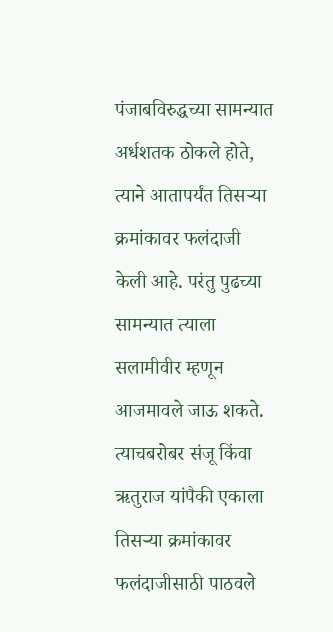पंजाबविरुद्धच्या सामन्यात अर्धशतक ठोकले होते, त्याने आतापर्यंत तिसऱ्या क्रमांकावर फलंदाजी केली आहे. परंतु पुढच्या सामन्यात त्याला सलामीवीर म्हणून आजमावले जाऊ शकते. त्याचबरोबर संजू किंवा ऋतुराज यांपैकी एकाला तिसऱ्या क्रमांकावर फलंदाजीसाठी पाठवले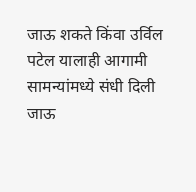जाऊ शकते किंवा उर्विल पटेल यालाही आगामी सामन्यांमध्ये संधी दिली जाऊ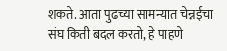शकते. आता पुढच्या सामन्यात चेन्नईचा संघ किती बदल करतो, हे पाहणे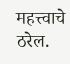महत्त्वाचे ठरेल.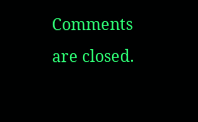Comments are closed.